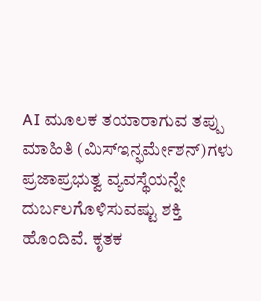AI ಮೂಲಕ ತಯಾರಾಗುವ ತಪ್ಪು ಮಾಹಿತಿ (ಮಿಸ್ಇನ್ಫರ್ಮೇಶನ್)ಗಳು ಪ್ರಜಾಪ್ರಭುತ್ವ ವ್ಯವಸ್ಥೆಯನ್ನೇ ದುರ್ಬಲಗೊಳಿಸುವಷ್ಟು ಶಕ್ತಿ ಹೊಂದಿವೆ. ಕೃತಕ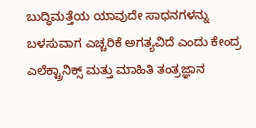ಬುದ್ಧಿಮತ್ತೆಯ ಯಾವುದೇ ಸಾಧನಗಳನ್ನು ಬಳಸುವಾಗ ಎಚ್ಚರಿಕೆ ಅಗತ್ಯವಿದೆ ಎಂದು ಕೇಂದ್ರ ಎಲೆಕ್ಟ್ರಾನಿಕ್ಸ್ ಮತ್ತು ಮಾಹಿತಿ ತಂತ್ರಜ್ಞಾನ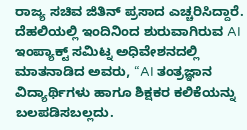ರಾಜ್ಯ ಸಚಿವ ಜಿತಿನ್ ಪ್ರಸಾದ ಎಚ್ಚರಿಸಿದ್ದಾರೆ.
ದೆಹಲಿಯಲ್ಲಿ ಇಂದಿನಿಂದ ಶುರುವಾಗಿರುವ AI ಇಂಪ್ಯಾಕ್ಟ್ ಸಮಿಟ್ನ ಅಧಿವೇಶನದಲ್ಲಿ ಮಾತನಾಡಿದ ಅವರು, “AI ತಂತ್ರಜ್ಞಾನ ವಿದ್ಯಾರ್ಥಿಗಳು ಹಾಗೂ ಶಿಕ್ಷಕರ ಕಲಿಕೆಯನ್ನು ಬಲಪಡಿಸಬಲ್ಲದು.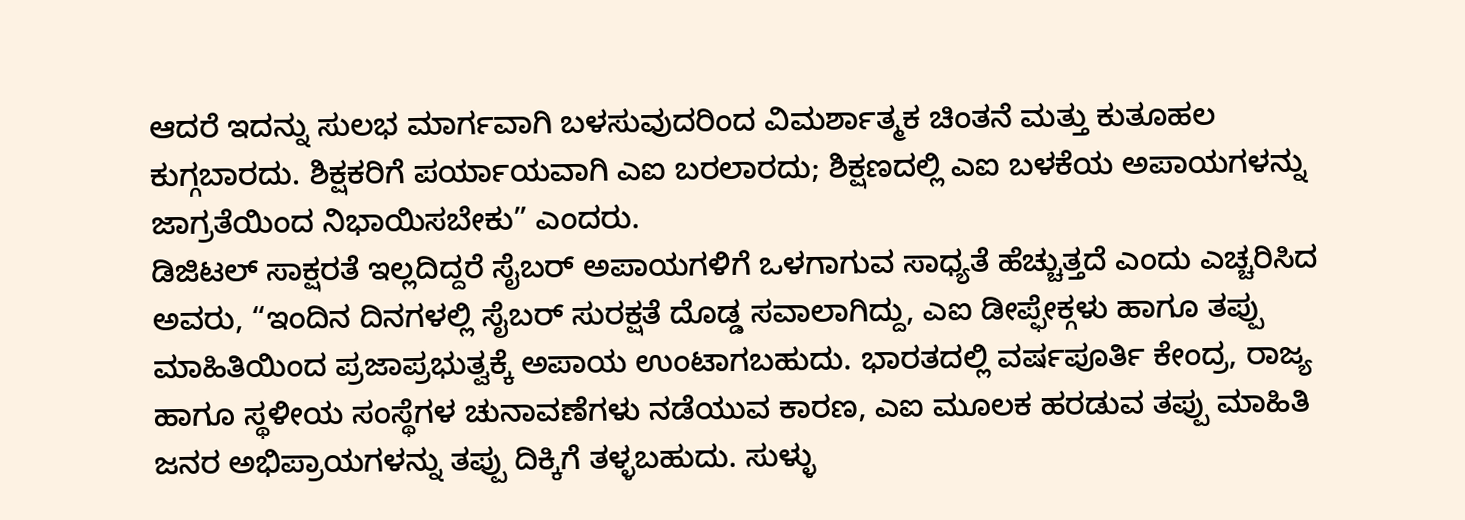ಆದರೆ ಇದನ್ನು ಸುಲಭ ಮಾರ್ಗವಾಗಿ ಬಳಸುವುದರಿಂದ ವಿಮರ್ಶಾತ್ಮಕ ಚಿಂತನೆ ಮತ್ತು ಕುತೂಹಲ ಕುಗ್ಗಬಾರದು. ಶಿಕ್ಷಕರಿಗೆ ಪರ್ಯಾಯವಾಗಿ ಎಐ ಬರಲಾರದು; ಶಿಕ್ಷಣದಲ್ಲಿ ಎಐ ಬಳಕೆಯ ಅಪಾಯಗಳನ್ನು ಜಾಗ್ರತೆಯಿಂದ ನಿಭಾಯಿಸಬೇಕು” ಎಂದರು.
ಡಿಜಿಟಲ್ ಸಾಕ್ಷರತೆ ಇಲ್ಲದಿದ್ದರೆ ಸೈಬರ್ ಅಪಾಯಗಳಿಗೆ ಒಳಗಾಗುವ ಸಾಧ್ಯತೆ ಹೆಚ್ಚುತ್ತದೆ ಎಂದು ಎಚ್ಚರಿಸಿದ ಅವರು, “ಇಂದಿನ ದಿನಗಳಲ್ಲಿ ಸೈಬರ್ ಸುರಕ್ಷತೆ ದೊಡ್ಡ ಸವಾಲಾಗಿದ್ದು, ಎಐ ಡೀಪ್ಫೇಕ್ಗಳು ಹಾಗೂ ತಪ್ಪು ಮಾಹಿತಿಯಿಂದ ಪ್ರಜಾಪ್ರಭುತ್ವಕ್ಕೆ ಅಪಾಯ ಉಂಟಾಗಬಹುದು. ಭಾರತದಲ್ಲಿ ವರ್ಷಪೂರ್ತಿ ಕೇಂದ್ರ, ರಾಜ್ಯ ಹಾಗೂ ಸ್ಥಳೀಯ ಸಂಸ್ಥೆಗಳ ಚುನಾವಣೆಗಳು ನಡೆಯುವ ಕಾರಣ, ಎಐ ಮೂಲಕ ಹರಡುವ ತಪ್ಪು ಮಾಹಿತಿ ಜನರ ಅಭಿಪ್ರಾಯಗಳನ್ನು ತಪ್ಪು ದಿಕ್ಕಿಗೆ ತಳ್ಳಬಹುದು. ಸುಳ್ಳು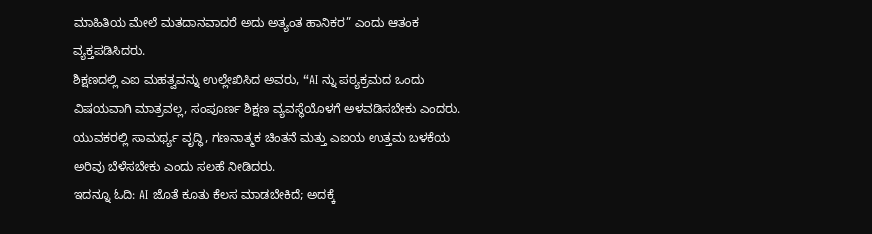ಮಾಹಿತಿಯ ಮೇಲೆ ಮತದಾನವಾದರೆ ಅದು ಅತ್ಯಂತ ಹಾನಿಕರ” ಎಂದು ಆತಂಕ ವ್ಯಕ್ತಪಡಿಸಿದರು.
ಶಿಕ್ಷಣದಲ್ಲಿ ಎಐ ಮಹತ್ವವನ್ನು ಉಲ್ಲೇಖಿಸಿದ ಅವರು, “AI ನ್ನು ಪಠ್ಯಕ್ರಮದ ಒಂದು ವಿಷಯವಾಗಿ ಮಾತ್ರವಲ್ಲ, ಸಂಪೂರ್ಣ ಶಿಕ್ಷಣ ವ್ಯವಸ್ಥೆಯೊಳಗೆ ಅಳವಡಿಸಬೇಕು ಎಂದರು. ಯುವಕರಲ್ಲಿ ಸಾಮರ್ಥ್ಯ ವೃದ್ಧಿ, ಗಣನಾತ್ಮಕ ಚಿಂತನೆ ಮತ್ತು ಎಐಯ ಉತ್ತಮ ಬಳಕೆಯ ಅರಿವು ಬೆಳೆಸಬೇಕು ಎಂದು ಸಲಹೆ ನೀಡಿದರು.
ಇದನ್ನೂ ಓದಿ: AI ಜೊತೆ ಕೂತು ಕೆಲಸ ಮಾಡಬೇಕಿದೆ; ಅದಕ್ಕೆ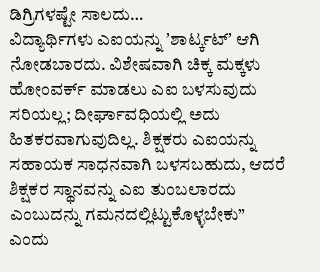ಡಿಗ್ರಿಗಳಷ್ಟೇ ಸಾಲದು…
ವಿದ್ಯಾರ್ಥಿಗಳು ಎಐಯನ್ನು ʼಶಾರ್ಟ್ಕಟ್ʼ ಆಗಿ ನೋಡಬಾರದು. ವಿಶೇಷವಾಗಿ ಚಿಕ್ಕ ಮಕ್ಕಳು ಹೋಂವರ್ಕ್ ಮಾಡಲು ಎಐ ಬಳಸುವುದು ಸರಿಯಲ್ಲ; ದೀರ್ಘಾವಧಿಯಲ್ಲಿ ಅದು ಹಿತಕರವಾಗುವುದಿಲ್ಲ. ಶಿಕ್ಷಕರು ಎಐಯನ್ನು ಸಹಾಯಕ ಸಾಧನವಾಗಿ ಬಳಸಬಹುದು, ಆದರೆ ಶಿಕ್ಷಕರ ಸ್ಥಾನವನ್ನು ಎಐ ತುಂಬಲಾರದು ಎಂಬುದನ್ನು ಗಮನದಲ್ಲಿಟ್ಟುಕೊಳ್ಳಬೇಕು” ಎಂದು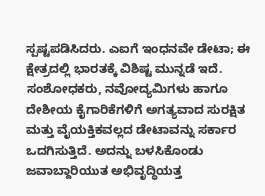ಸ್ಪಷ್ಟಪಡಿಸಿದರು. ಎಐಗೆ ಇಂಧನವೇ ಡೇಟಾ; ಈ ಕ್ಷೇತ್ರದಲ್ಲಿ ಭಾರತಕ್ಕೆ ವಿಶಿಷ್ಟ ಮುನ್ನಡೆ ಇದೆ. ಸಂಶೋಧಕರು, ನವೋದ್ಯಮಿಗಳು ಹಾಗೂ ದೇಶೀಯ ಕೈಗಾರಿಕೆಗಳಿಗೆ ಅಗತ್ಯವಾದ ಸುರಕ್ಷಿತ ಮತ್ತು ವೈಯಕ್ತಿಕವಲ್ಲದ ಡೇಟಾವನ್ನು ಸರ್ಕಾರ ಒದಗಿಸುತ್ತಿದೆ. ಅದನ್ನು ಬಳಸಿಕೊಂಡು ಜವಾಬ್ದಾರಿಯುತ ಅಭಿವೃದ್ಧಿಯತ್ತ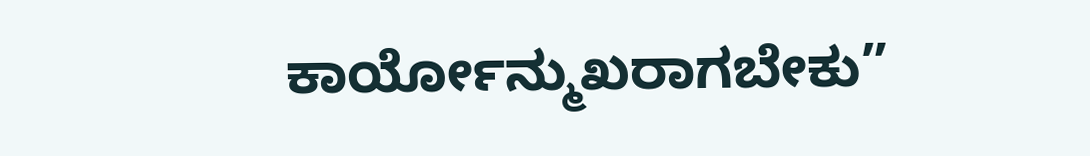ಕಾರ್ಯೋನ್ಮುಖರಾಗಬೇಕು”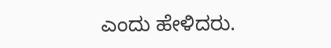ಎಂದು ಹೇಳಿದರು.